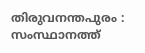തിരുവനന്തപുരം : സംസ്ഥാനത്ത്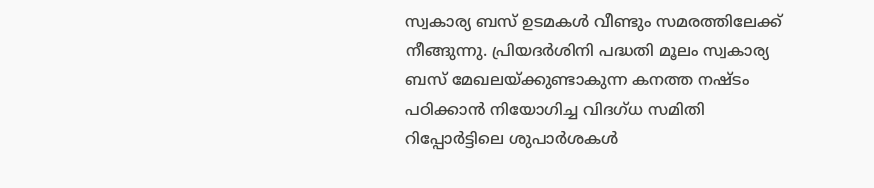സ്വകാര്യ ബസ് ഉടമകൾ വീണ്ടും സമരത്തിലേക്ക് നീങ്ങുന്നു. പ്രിയദർശിനി പദ്ധതി മൂലം സ്വകാര്യ ബസ് മേഖലയ്ക്കുണ്ടാകുന്ന കനത്ത നഷ്ടം പഠിക്കാൻ നിയോഗിച്ച വിദഗ്ധ സമിതി റിപ്പോർട്ടിലെ ശുപാർശകൾ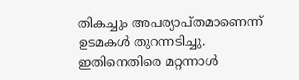തികച്ചും അപര്യാപ്തമാണെന്ന് ഉടമകൾ തുറന്നടിച്ചു. ഇതിനെതിരെ മറ്റന്നാൾ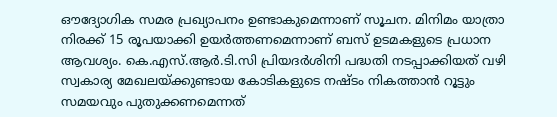ഔദ്യോഗിക സമര പ്രഖ്യാപനം ഉണ്ടാകുമെന്നാണ് സൂചന. മിനിമം യാത്രാ നിരക്ക് 15 രൂപയാക്കി ഉയർത്തണമെന്നാണ് ബസ് ഉടമകളുടെ പ്രധാന ആവശ്യം. കെ.എസ്.ആർ.ടി.സി പ്രിയദർശിനി പദ്ധതി നടപ്പാക്കിയത് വഴി സ്വകാര്യ മേഖലയ്ക്കുണ്ടായ കോടികളുടെ നഷ്ടം നികത്താൻ റൂട്ടും സമയവും പുതുക്കണമെന്നത്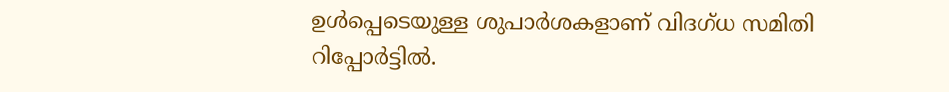ഉൾപ്പെടെയുള്ള ശുപാർശകളാണ് വിദഗ്ധ സമിതി റിപ്പോർട്ടിൽ.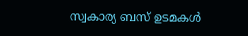സ്വകാര്യ ബസ് ഉടമകൾ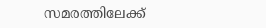സമരത്തിലേക്ക്